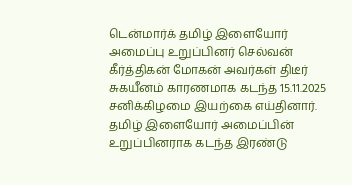டென்மார்க் தமிழ் இளையோர் அமைப்பு உறுப்பினர் செல்வன் கீர்த்திகன் மோகன் அவர்கள் திடீர் சுகயீனம் காரணமாக கடந்த 15.11.2025 சனிக்கிழமை இயற்கை எய்தினார்.
தமிழ் இளையோர் அமைப்பின் உறுப்பினராக கடந்த இரண்டு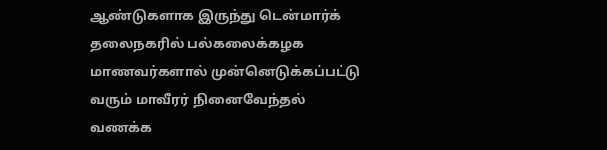ஆண்டுகளாக இருந்து டென்மார்க் தலைநகரில் பல்கலைக்கழக மாணவர்களால் முன்னெடுக்கப்பட்டு வரும் மாவீரர் நினைவேந்தல் வணக்க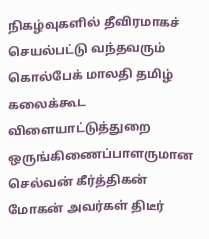நிகழ்வுகளில் தீவிரமாகச் செயல்பட்டு வந்தவரும் கொல்பேக் மாலதி தமிழ் கலைக்கூட விளையாட்டுத்துறை ஒருங்கிணைப்பாளருமான செல்வன் கீர்த்திகன் மோகன் அவர்கள் திடீர்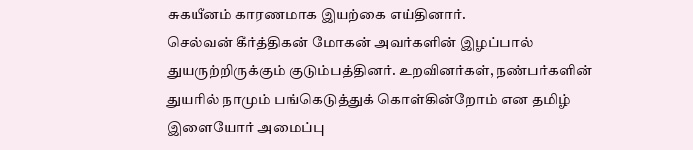சுகயீனம் காரணமாக இயற்கை எய்தினார்.
செல்வன் கீர்த்திகன் மோகன் அவர்களின் இழப்பால் துயருற்றிருக்கும் குடும்பத்தினர். உறவினர்கள், நண்பர்களின் துயரில் நாமும் பங்கெடுத்துக் கொள்கின்றோம் என தமிழ் இளையோர் அமைப்பு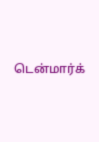டென்மார்க்